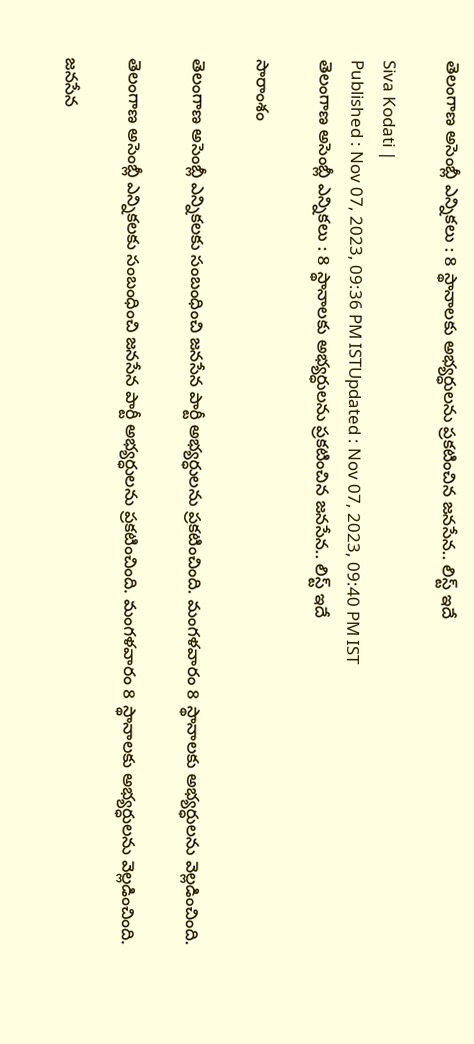తెలంగాణ అసెంబ్లీ ఎన్నికలు : 8 స్థానాలకు అభ్యర్ధులను ప్రకటించిన జనసేన.. లిస్ట్ ఇదే

Siva Kodati |
Published : Nov 07, 2023, 09:36 PM ISTUpdated : Nov 07, 2023, 09:40 PM IST
తెలంగాణ అసెంబ్లీ ఎన్నికలు : 8 స్థానాలకు అభ్యర్ధులను ప్రకటించిన జనసేన.. లిస్ట్ ఇదే

సారాంశం

తెలంగాణ అసెంబ్లీ ఎన్నికలకు సంబంధించి జనసేన పార్టీ అభ్యర్ధులను ప్రకటించింది. మంగళవారం 8 స్థానాలకు అభ్యర్ధులను వెల్లడించింది.

తెలంగాణ అసెంబ్లీ ఎన్నికలకు సంబంధించి జనసేన పార్టీ అభ్యర్ధులను ప్రకటించింది. మంగళవారం 8 స్థానాలకు అభ్యర్ధులను వెల్లడించింది.

జనసేన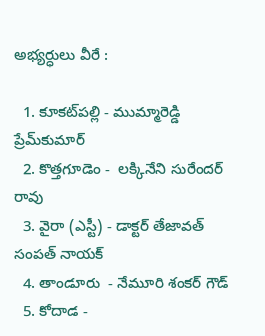అభ్యర్ధులు వీరే :

  1. కూకట్‌పల్లి - ముమ్మారెడ్డి ప్రేమ్‌కుమార్
  2. కొత్తగూడెం -  లక్కినేని సురేందర్ రావు
  3. వైరా (ఎస్టీ) - డాక్టర్ తేజావత్ సంపత్ నాయక్
  4. తాండూరు  - నేమూరి శంకర్ గౌడ్
  5. కోదాడ -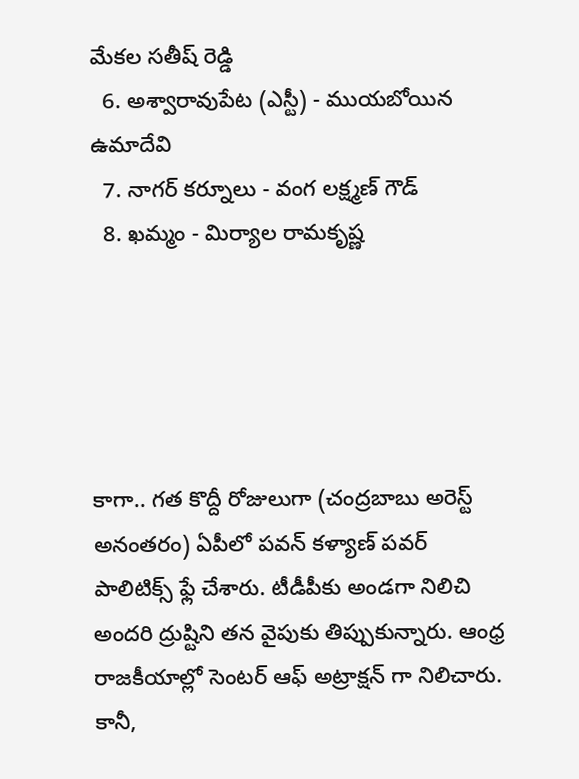మేకల సతీష్ రెడ్డి
  6. అశ్వారావుపేట (ఎస్టీ) - ముయబోయిన ఉమాదేవి
  7. నాగర్ కర్నూలు - వంగ లక్ష్మణ్ గౌడ్
  8. ఖమ్మం - మిర్యాల రామకృష్ణ





కాగా.. గత కొద్దీ రోజులుగా (చంద్రబాబు అరెస్ట్ అనంతరం) ఏపీలో పవన్ కళ్యాణ్ పవర్ పాలిటిక్స్ ఫ్లే చేశారు. టీడీపీకు అండగా నిలిచి అందరి ద్రుష్టిని తన వైపుకు తిప్పుకున్నారు. ఆంధ్ర రాజకీయాల్లో సెంటర్ ఆఫ్ అట్రాక్షన్ గా నిలిచారు. కానీ,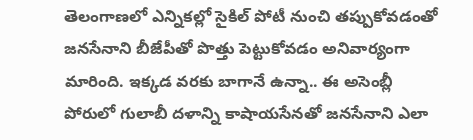తెలంగాణలో ఎన్నికల్లో సైకిల్ పోటీ నుంచి తప్పుకోవడంతో జనసేనాని బీజేపీతో పొత్తు పెట్టుకోవడం అనివార్యంగా మారింది. ఇక్కడ వరకు బాగానే ఉన్నా.. ఈ అసెంబ్లీ పోరులో గులాబీ దళాన్ని కాషాయసేనతో జనసేనాని ఎలా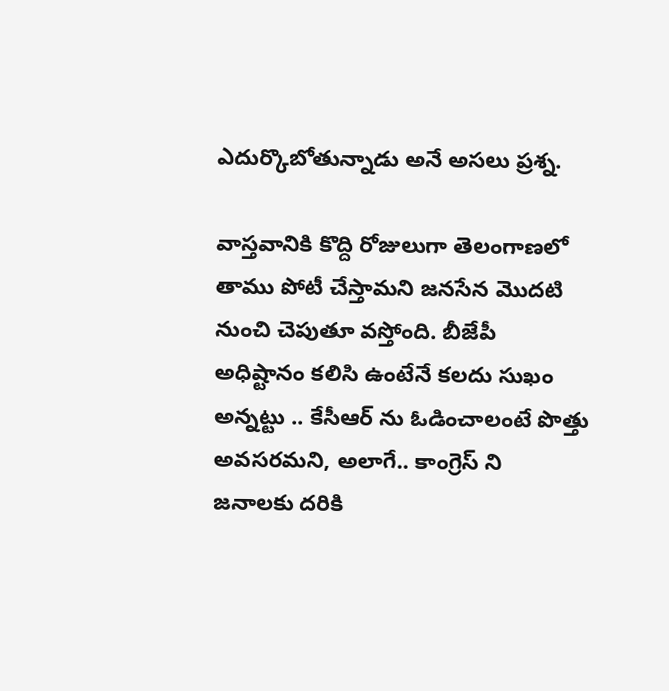ఎదుర్కొబోతున్నాడు అనే అసలు ప్రశ్న.

వాస్తవానికి కొద్ది రోజులుగా తెలంగాణలో తాము పోటీ చేస్తామని జనసేన మొదటి నుంచి చెపుతూ వస్తోంది. బీజేపీ అధిష్టానం కలిసి ఉంటేనే కలదు సుఖం అన్నట్టు .. కేసీఆర్ ను ఓడించాలంటే పొత్తు అవసరమని, అలాగే.. కాంగ్రెస్ ని జనాలకు దరికి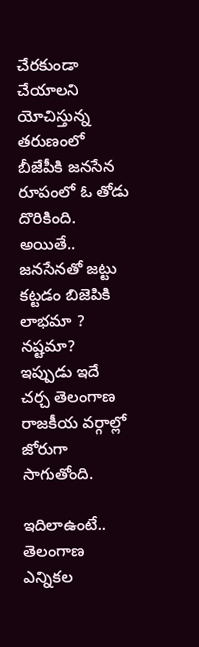చేరకుండా చేయాలని యోచిస్తున్న తరుణంలో బీజేపీకి జనసేన రూపంలో ఓ తోడు దొరికింది. అయితే.. జనసేనతో జట్టు కట్టడం బిజెపికి లాభమా ? నష్టమా?  ఇప్పుడు ఇదే చర్చ తెలంగాణ రాజకీయ వర్గాల్లో జోరుగా సాగుతోంది.

ఇదిలాఉంటే.. తెలంగాణ ఎన్నికల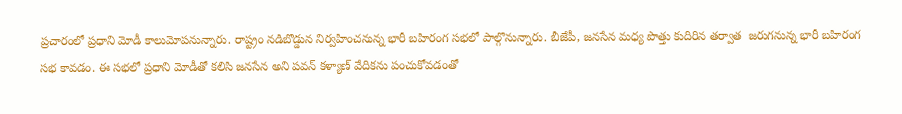ప్రచారంలో ప్రధాని మోడీ కాలుమోపనున్నారు. రాష్ట్రం నడిబొడ్డున నిర్వహించనున్న భారీ బహిరంగ సభలో పాల్గొనున్నారు. బీజేపీ, జనసేన మధ్య పొత్తు కుదిరిన తర్వాత  జరుగనున్న భారీ బహిరంగ సభ కావడం. ఈ సభలో ప్రధాని మోడీతో కలిసి జనసేన అని పవన్ కళ్యాణ్ వేదికను పంచుకోవడంతో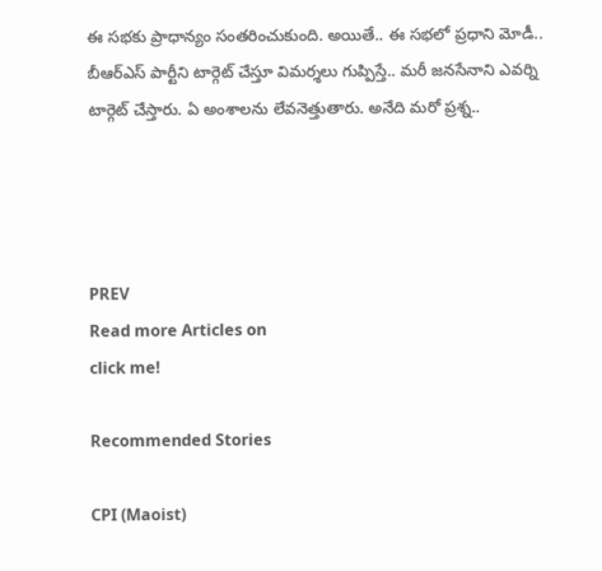ఈ సభకు ప్రాధాన్యం సంతరించుకుంది. అయితే.. ఈ సభలో ప్రధాని మోడీ.. బీఆర్ఎస్ పార్టీని టార్గెట్ చేస్తూ విమర్శలు గుప్పిస్తే.. మరీ జనసేనాని ఎవర్ని టార్గెట్ చేస్తారు. ఏ అంశాలను లేవనెత్తుతారు. అనేది మరో ప్రశ్న..




PREV
Read more Articles on
click me!

Recommended Stories

CPI (Maoist)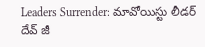Leaders Surrender: మావోయిస్టు లీడర్ దేవ్ జీ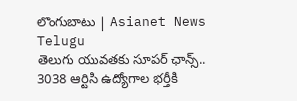లొంగుబాటు | Asianet News Telugu
తెలుగు యువతకు సూపర్ ఛాన్స్.. 3038 ఆర్టిసి ఉద్యోగాల భర్తీకి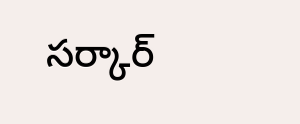సర్కార్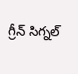గ్రీన్ సిగ్నల్